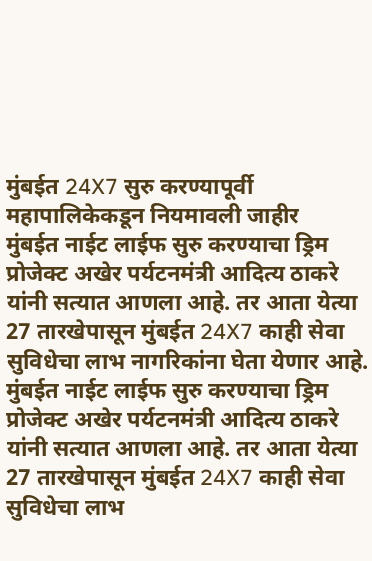मुंबईत 24X7 सुरु करण्यापूर्वी महापालिकेकडून नियमावली जाहीर
मुंबईत नाईट लाईफ सुरु करण्याचा ड्रिम प्रोजेक्ट अखेर पर्यटनमंत्री आदित्य ठाकरे यांनी सत्यात आणला आहे. तर आता येत्या 27 तारखेपासून मुंबईत 24X7 काही सेवा सुविधेचा लाभ नागरिकांना घेता येणार आहे.
मुंबईत नाईट लाईफ सुरु करण्याचा ड्रिम प्रोजेक्ट अखेर पर्यटनमंत्री आदित्य ठाकरे यांनी सत्यात आणला आहे. तर आता येत्या 27 तारखेपासून मुंबईत 24X7 काही सेवा सुविधेचा लाभ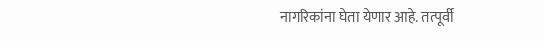नागरिकांना घेता येणार आहे. तत्पूर्वी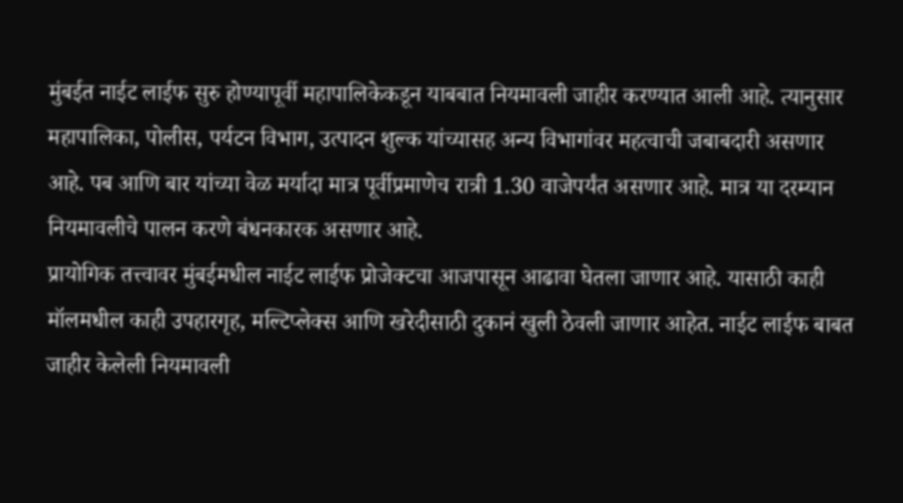मुंबईत नाईट लाईफ सुरु होण्यापूर्वी महापालिकेकडून याबबात नियमावली जाहीर करण्यात आली आहे. त्यानुसार महापालिका, पोलीस, पर्यटन विभाग, उत्पादन शुल्क यांच्यासह अन्य विभागांवर महत्वाची जबाबदारी असणार आहे. पब आणि बार यांच्या वेळ मर्यादा मात्र पूर्वीप्रमाणेच रात्री 1.30 वाजेपर्यंत असणार आहे. मात्र या दरम्यान नियमावलीचे पालन करणे बंधनकारक असणार आहे.
प्रायोगिक तत्त्वावर मुंबईमधील नाईट लाईफ प्रोजेक्टचा आजपासून आढावा घेतला जाणार आहे. यासाठी काही मॉलमधील काही उपहारगृह, मल्टिप्लेक्स आणि खरेदीसाठी दुकानं खुली ठेवली जाणार आहेत. नाईट लाईफ बाबत जाहीर केलेली नियमावली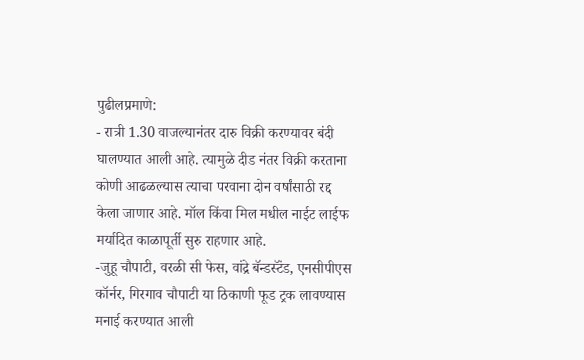पुढीलप्रमाणे:
- रात्री 1.30 वाजल्यानंतर दारु विक्री करण्यावर बंदी घालण्यात आली आहे. त्यामुळे दीड नंतर विक्री करताना कोणी आढळल्यास त्याचा परवाना दोन वर्षांसाठी रद्द केला जाणार आहे. मॉल किंवा मिल मधील नाईट लाईफ मर्यादित काळापूर्ती सुरु राहणार आहे.
-जुहू चौपाटी, वरळी सी फेस, वांद्रे बॅन्डस्टॅंड, एनसीपीएस कॉर्नर, गिरगाव चौपाटी या ठिकाणी फूड ट्रक लावण्यास मनाई करण्यात आली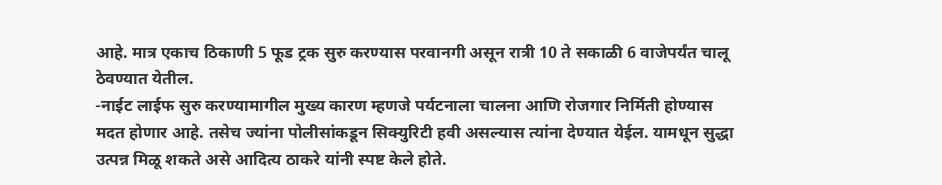आहे. मात्र एकाच ठिकाणी 5 फूड ट्रक सुरु करण्यास परवानगी असून रात्री 10 ते सकाळी 6 वाजेपर्यंत चालू ठेवण्यात येतील.
-नाईट लाईफ सुरु करण्यामागील मुख्य कारण म्हणजे पर्यटनाला चालना आणि रोजगार निर्मिती होण्यास मदत होणार आहे. तसेच ज्यांना पोलीसांकडून सिक्युरिटी हवी असल्यास त्यांना देण्यात येईल. यामधून सुद्धा उत्पन्न मिळू शकते असे आदित्य ठाकरे यांनी स्पष्ट केले होते.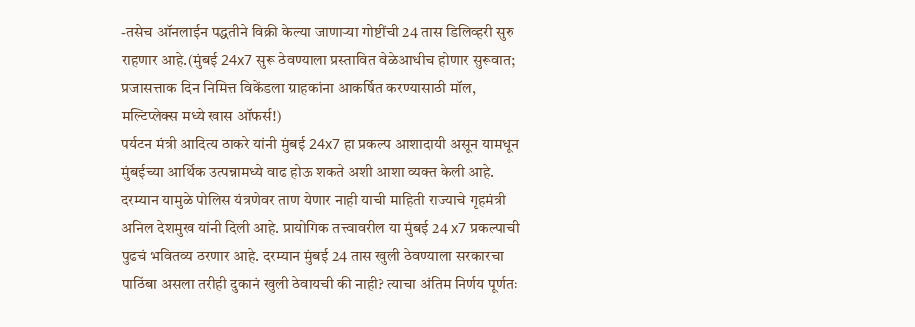-तसेच ऑनलाईन पद्धतीने विक्री केल्या जाणाऱ्या गोष्टींची 24 तास डिलिव्हरी सुरु राहणार आहे.(मुंबई 24x7 सुरू ठेवण्याला प्रस्तावित वेळेआधीच होणार सुरूवात; प्रजासत्ताक दिन निमित्त विकेंडला ग्राहकांना आकर्षित करण्यासाठी मॉल, मल्टिप्लेक्स मध्ये खास ऑफर्स!)
पर्यटन मंत्री आदित्य ठाकरे यांनी मुंबई 24x7 हा प्रकल्प आशादायी असून यामधून मुंबईच्या आर्थिक उत्पन्नामध्ये वाढ होऊ शकते अशी आशा व्यक्त केली आहे. दरम्यान यामुळे पोलिस यंत्रणेवर ताण येणार नाही याची माहिती राज्याचे गृहमंत्री अनिल देशमुख यांनी दिली आहे. प्रायोगिक तत्त्वावरील या मुंबई 24 x7 प्रकल्पाची पुढचं भवितव्य ठरणार आहे. दरम्यान मुंबई 24 तास खुली ठेवण्याला सरकारचा पाठिंबा असला तरीही दुकानं खुली ठेवायची की नाही? त्याचा अंतिम निर्णय पूर्णतः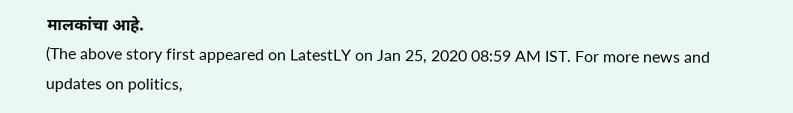मालकांचा आहे.
(The above story first appeared on LatestLY on Jan 25, 2020 08:59 AM IST. For more news and updates on politics,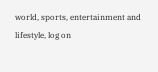world, sports, entertainment and lifestyle, log on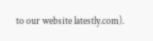to our website latestly.com).